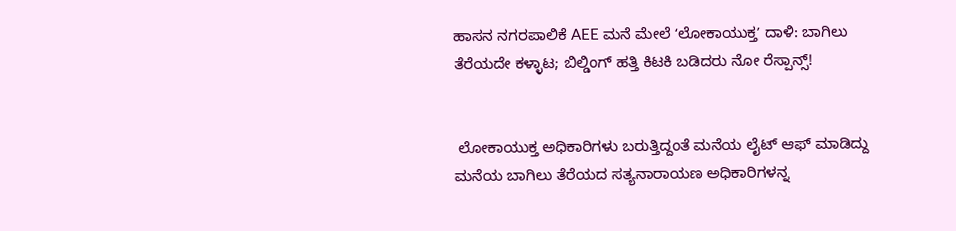ಹಾಸನ ನಗರಪಾಲಿಕೆ AEE ಮನೆ ಮೇಲೆ ʻಲೋಕಾಯುಕ್ತʼ ದಾಳಿ: ಬಾಗಿಲು ತೆರೆಯದೇ ಕಳ್ಳಾಟ; ಬಿಲ್ಡಿಂಗ್ ಹತ್ತಿ ಕಿಟಕಿ ಬಡಿದರು ನೋ ರೆಸ್ಪಾನ್ಸ್!


 ಲೋಕಾಯುಕ್ತ ಅಧಿಕಾರಿಗಳು ಬರುತ್ತಿದ್ದಂತೆ ಮನೆಯ ಲೈಟ್ ಆಫ್ ಮಾಡಿದ್ದು ಮನೆಯ ಬಾಗಿಲು ತೆರೆಯದ ಸತ್ಯನಾರಾಯಣ ಅಧಿಕಾರಿಗಳನ್ನ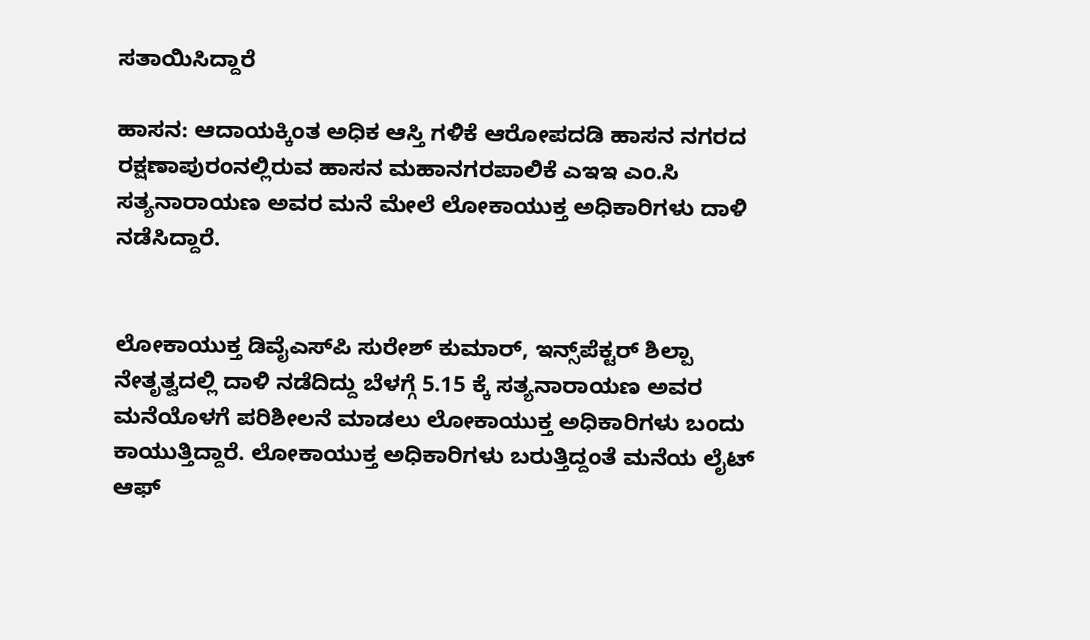ಸತಾಯಿಸಿದ್ದಾರೆ

ಹಾಸನ: ಆದಾಯಕ್ಕಿಂತ ಅಧಿಕ ಆಸ್ತಿ ಗಳಿಕೆ ಆರೋಪದಡಿ ಹಾಸನ ನಗರದ ರಕ್ಷಣಾಪುರಂನಲ್ಲಿರುವ ಹಾಸನ ಮಹಾನಗರಪಾಲಿಕೆ ಎಇಇ ಎಂ.ಸಿ ಸತ್ಯನಾರಾಯಣ ಅವರ ಮನೆ ಮೇಲೆ ಲೋಕಾಯುಕ್ತ ಅಧಿಕಾರಿಗಳು ದಾಳಿ ನಡೆಸಿದ್ದಾರೆ.


ಲೋಕಾಯುಕ್ತ ಡಿವೈಎಸ್‌ಪಿ ಸುರೇಶ್‌ ಕುಮಾರ್, ಇನ್ಸ್‌ಪೆಕ್ಟರ್ ಶಿಲ್ಪಾ ನೇತೃತ್ವದಲ್ಲಿ ದಾಳಿ ನಡೆದಿದ್ದು ಬೆಳಗ್ಗೆ 5.15 ಕ್ಕೆ ಸತ್ಯನಾರಾಯಣ ಅವರ ಮನೆಯೊಳಗೆ ಪರಿಶೀಲನೆ‌ ಮಾಡಲು ಲೋಕಾಯುಕ್ತ ಅಧಿಕಾರಿಗಳು ಬಂದು ಕಾಯುತ್ತಿದ್ದಾರೆ. ಲೋಕಾಯುಕ್ತ ಅಧಿಕಾರಿಗಳು ಬರುತ್ತಿದ್ದಂತೆ ಮನೆಯ ಲೈಟ್ ಆಫ್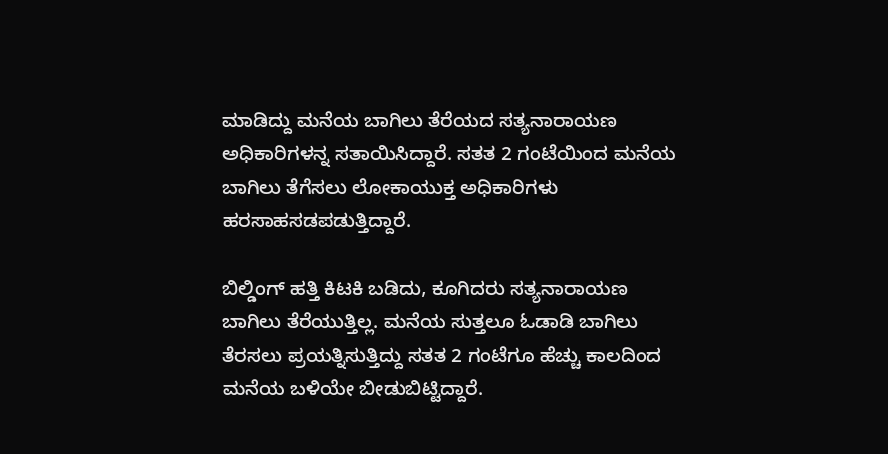ಮಾಡಿದ್ದು ಮನೆಯ ಬಾಗಿಲು ತೆರೆಯದ ಸತ್ಯನಾರಾಯಣ ಅಧಿಕಾರಿಗಳನ್ನ ಸತಾಯಿಸಿದ್ದಾರೆ. ಸತತ 2 ಗಂಟೆಯಿಂದ ಮನೆಯ ಬಾಗಿಲು ತೆಗೆಸಲು ಲೋಕಾಯುಕ್ತ ಅಧಿಕಾರಿಗಳು ಹರಸಾಹಸಡಪಡುತ್ತಿದ್ದಾರೆ.

ಬಿಲ್ಡಿಂಗ್ ಹತ್ತಿ ಕಿಟಕಿ ಬಡಿದು, ಕೂಗಿದರು ಸತ್ಯನಾರಾಯಣ ಬಾಗಿಲು ತೆರೆಯುತ್ತಿಲ್ಲ. ಮನೆಯ ಸುತ್ತಲೂ ಓಡಾಡಿ ಬಾಗಿಲು ತೆರಸಲು ಪ್ರಯತ್ನಿಸುತ್ತಿದ್ದು ಸತತ 2 ಗಂಟೆಗೂ ಹೆಚ್ಚು ಕಾಲದಿಂದ ಮನೆಯ ಬಳಿಯೇ ಬೀಡುಬಿಟ್ಟಿದ್ದಾರೆ‌.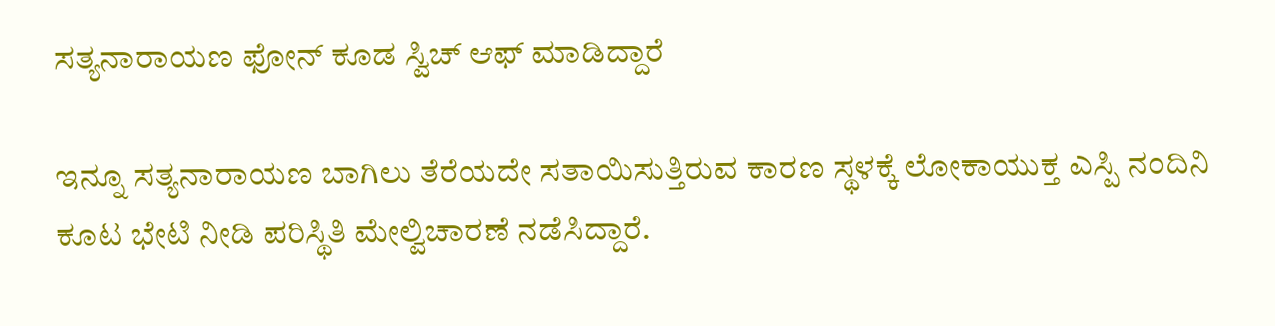ಸತ್ಯನಾರಾಯಣ ಫೋನ್ ಕೂಡ ಸ್ವಿಚ್‌ ಆಫ್‌ ಮಾಡಿದ್ದಾರೆ

ಇನ್ನೂ ಸತ್ಯನಾರಾಯಣ ಬಾಗಿಲು ತೆರೆಯದೇ ಸತಾಯಿಸುತ್ತಿರುವ ಕಾರಣ ಸ್ಥಳಕ್ಕೆ ಲೋಕಾಯುಕ್ತ ಎಸ್ಪಿ ನಂದಿನಿ ಕೂಟ ಭೇಟಿ ನೀಡಿ ಪರಿಸ್ಥಿತಿ ಮೇಲ್ವಿಚಾರಣೆ ನಡೆಸಿದ್ದಾರೆ.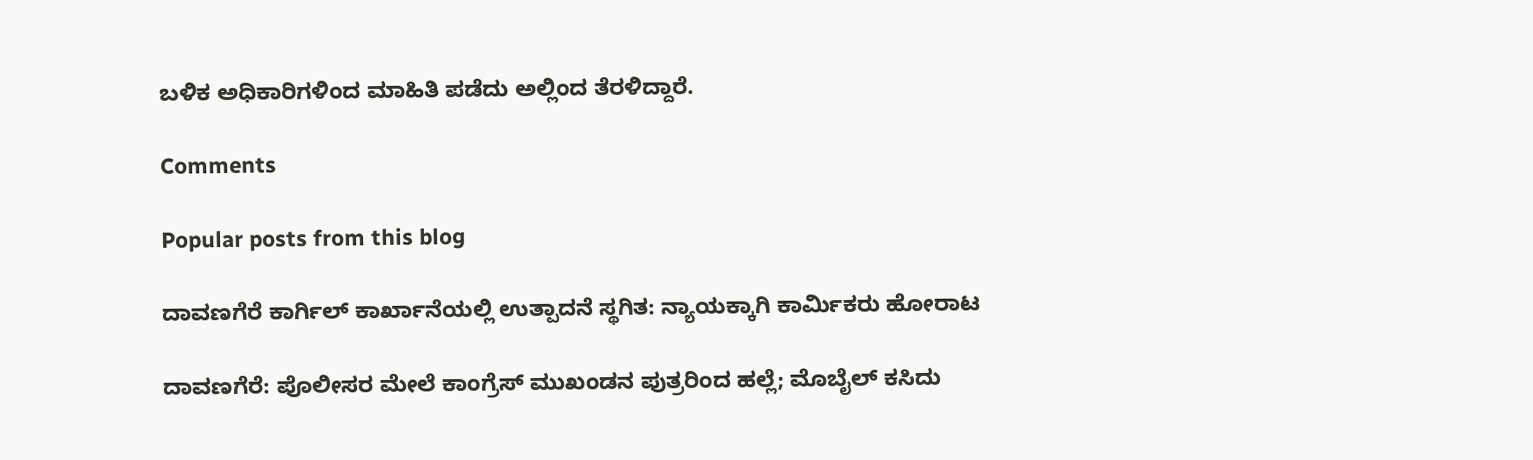ಬಳಿಕ ಅಧಿಕಾರಿಗಳಿಂದ ಮಾಹಿತಿ ಪಡೆದು ಅಲ್ಲಿಂದ ತೆರಳಿದ್ದಾರೆ.

Comments

Popular posts from this blog

ದಾವಣಗೆರೆ ಕಾರ್ಗಿಲ್ ಕಾರ್ಖಾನೆಯಲ್ಲಿ ಉತ್ಪಾದನೆ ಸ್ಥಗಿತ: ನ್ಯಾಯಕ್ಕಾಗಿ ಕಾರ್ಮಿಕರು ಹೋರಾಟ

ದಾವಣಗೆರೆ: ಪೊಲೀಸರ ಮೇಲೆ ಕಾಂಗ್ರೆಸ್ ಮುಖಂಡನ ಪುತ್ರರಿಂದ ಹಲ್ಲೆ; ಮೊಬೈಲ್ ಕಸಿದು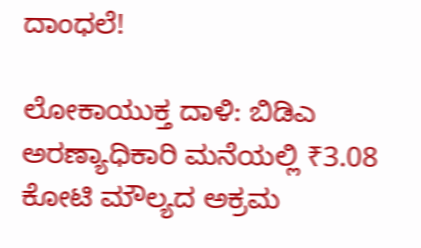ದಾಂಧಲೆ!

ಲೋಕಾಯುಕ್ತ ದಾಳಿ: ಬಿಡಿಎ ಅರಣ್ಯಾಧಿಕಾರಿ ಮನೆಯಲ್ಲಿ ₹3.08 ಕೋಟಿ ಮೌಲ್ಯದ ಅಕ್ರಮ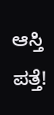ಆಸ್ತಿ ಪತ್ತೆ!